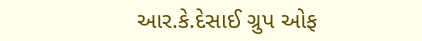આર.કે.દેસાઈ ગ્રુપ ઓફ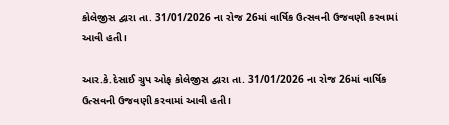કોલેજીસ દ્વારા તા. 31/01/2026 ના રોજ 26માં વાર્ષિક ઉત્સવની ઉજવણી કરવામાં આવી હતી।

આર.કે.દેસાઈ ગ્રુપ ઓફ કોલેજીસ દ્વારા તા. 31/01/2026 ના રોજ 26માં વાર્ષિક ઉત્સવની ઉજવણી કરવામાં આવી હતી।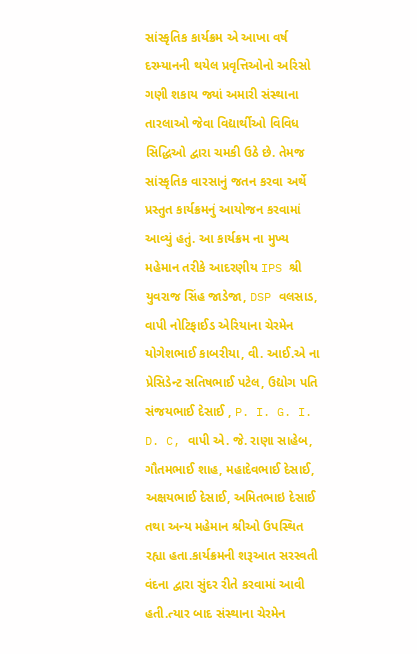સાંસ્કૃતિક કાર્યક્રમ એ આખા વર્ષ દરમ્યાનની થયેલ પ્રવૃત્તિઓનો અરિસો ગણી શકાય જ્યાં અમારી સંસ્થાના તારલાઓ જેવા વિદ્યાર્થીઓ વિવિધ સિદ્ધિઓ દ્વારા ચમકી ઉઠે છે. તેમજ સાંસ્કૃતિક વારસાનું જતન કરવા અર્થે પ્રસ્તુત કાર્યક્રમનું આયોજન કરવામાં આવ્યું હતું. આ કાર્યક્રમ ના મુખ્ય મહેમાન તરીકે આદરણીય IPS શ્રી યુવરાજ સિંહ જાડેજા, DSP વલસાડ, વાપી નોટિફાઈડ એરિયાના ચેરમેન યોગેશભાઈ કાબરીયા, વી. આઈ.એ ના પ્રેસિડેન્ટ સતિષભાઈ પટેલ, ઉદ્યોગ પતિ સંજયભાઈ દેસાઈ , P. I. G. I. D. C, વાપી એ. જે. રાણા સાહેબ, ગૌતમભાઈ શાહ, મહાદેવભાઈ દેસાઈ, અક્ષયભાઈ દેસાઈ, અમિતભાઇ દેસાઈ તથા અન્ય મહેમાન શ્રીઓ ઉપસ્થિત રહ્યા હતા.કાર્યક્રમની શરૂઆત સરસ્વતી વંદના દ્વારા સુંદર રીતે કરવામાં આવી હતી.ત્યાર બાદ સંસ્થાના ચેરમેન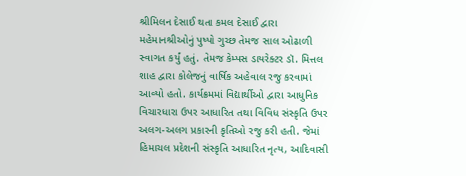શ્રીમિલન દેસાઈ થતા કમલ દેસાઈ દ્વારા મહેમાનશ્રીઓનું પુષ્પો ગુચ્છ તેમજ સાલ ઓઢાળી સ્વાગત કર્યું હતું. તેમજ કેમ્પસ ડાયરેક્ટર ડૉ. મિત્તલ શાહ દ્વારા કોલેજનું વાર્ષિક અહેવાલ રજુ કરવામાં આવ્યો હતો. કાર્યક્રમમાં વિદ્યાર્થીઓ દ્વારા આધુનિક વિચારધારા ઉપર આધારિત તથા વિવિધ સંસ્કૃતિ ઉપર અલગ-અલગ પ્રકારની કૃતિઓ રજુ કરી હતી. જેમાં હિમાચલ પ્રદેશની સંસ્કૃતિ આધારિત નૃત્ય, આદિવાસી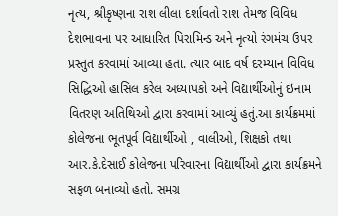નૃત્ય, શ્રીકૃષ્ણના રાશ લીલા દર્શાવતો રાશ તેમજ વિવિધ દેશભાવના પર આધારિત પિરામિન્ડ અને નૃત્યો રંગમંચ ઉપર પ્રસ્તુત કરવામાં આવ્યા હતા. ત્યાર બાદ વર્ષ દરમ્યાન વિવિધ સિદ્ધિઓ હાસિલ કરેલ અધ્યાપકો અને વિદ્યાર્થીઓનું ઇનામ વિતરણ અતિથિઓ દ્વારા કરવામાં આવ્યું હતું.આ કાર્યક્રમમાં કોલેજના ભૂતપૂર્વ વિદ્યાર્થીઓ , વાલીઓ, શિક્ષકો તથા આર.કે.દેસાઈ કોલેજના પરિવારના વિદ્યાર્થીઓ દ્વારા કાર્યક્રમને સફળ બનાવ્યો હતો. સમગ્ર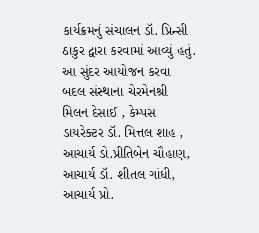કાર્યક્રમનું સંચાલન ડૉ. પ્રિન્સી ઠાકુર દ્વારા કરવામાં આવ્યું હતું. આ સુંદર આયોજન કરવા બદલ સંસ્થાના ચેરમેનશ્રી મિલન દેસાઈ , કેમ્પસ ડાયરેક્ટર ડૉ. મિત્તલ શાહ , આચાર્ય ડો.પ્રીતિબેન ચૌહાણ, આચાર્ય ડૉ. શીતલ ગાંધી, આચાર્ય પ્રો.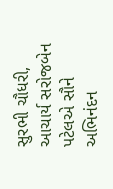સુરભી ચૌધરી, આચાર્ય સરોજબેન પટેલએ સૌને અભિનંદન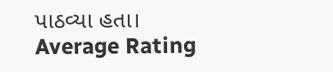પાઠવ્યા હતા।
Average Rating